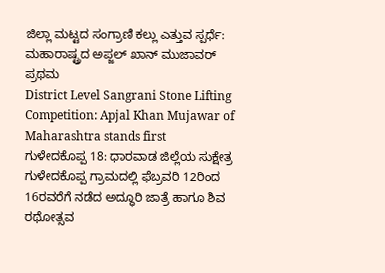ಜಿಲ್ಲಾ ಮಟ್ಟದ ಸಂಗ್ರಾಣಿ ಕಲ್ಲು ಎತ್ತುವ ಸ್ಪರ್ಧೆ: ಮಹಾರಾಷ್ಟ್ರದ ಅಪ್ಜಲ್ ಖಾನ್ ಮುಜಾವರ್ ಪ್ರಥಮ
District Level Sangrani Stone Lifting Competition: Apjal Khan Mujawar of Maharashtra stands first
ಗುಳೇದಕೊಪ್ಪ 18: ಧಾರವಾಡ ಜಿಲ್ಲೆಯ ಸುಕ್ಷೇತ್ರ ಗುಳೇದಕೊಪ್ಪ ಗ್ರಾಮದಲ್ಲಿ ಫೆಬ್ರವರಿ 12ರಿಂದ 16ರವರೆಗೆ ನಡೆದ ಅದ್ಧೂರಿ ಜಾತ್ರೆ ಹಾಗೂ ಶಿವ ರಥೋತ್ಸವ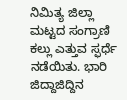ನಿಮಿತ್ಯ ಜಿಲ್ಲಾ ಮಟ್ಟದ ಸಂಗ್ರಾಣಿ ಕಲ್ಲು ಎತ್ತುವ ಸ್ಫರ್ಧೆ ನಡೆಯಿತು. ಭಾರಿ ಜಿದ್ದಾಜಿದ್ದಿನ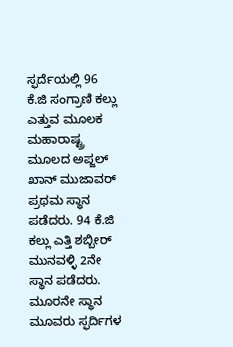ಸ್ಫರ್ದೆಯಲ್ಲಿ 96 ಕೆ.ಜಿ ಸಂಗ್ರಾಣಿ ಕಲ್ಲು ಎತ್ತುವ ಮೂಲಕ ಮಹಾರಾಷ್ಟ್ರ ಮೂಲದ ಅಪ್ಜಲ್ ಖಾನ್ ಮುಜಾವರ್ ಪ್ರಥಮ ಸ್ಥಾನ ಪಡೆದರು. 94 ಕೆ.ಜಿ ಕಲ್ಲು ಎತ್ತಿ ಶಬ್ಬೀರ್ ಮುನವಳ್ಳಿ 2ನೇ ಸ್ಥಾನ ಪಡೆದರು. ಮೂರನೇ ಸ್ಥಾನ ಮೂವರು ಸ್ಫರ್ದಿಗಳ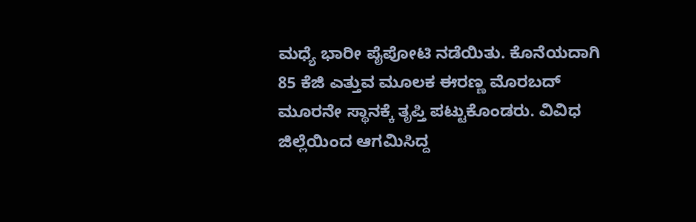ಮಧ್ಯೆ ಭಾರೀ ಪೈಪೋಟಿ ನಡೆಯಿತು. ಕೊನೆಯದಾಗಿ 85 ಕೆಜಿ ಎತ್ತುವ ಮೂಲಕ ಈರಣ್ಣ ಮೊರಬದ್ ಮೂರನೇ ಸ್ಥಾನಕ್ಕೆ ತೃಪ್ತಿ ಪಟ್ಟುಕೊಂಡರು. ವಿವಿಧ ಜಿಲ್ಲೆಯಿಂದ ಆಗಮಿಸಿದ್ದ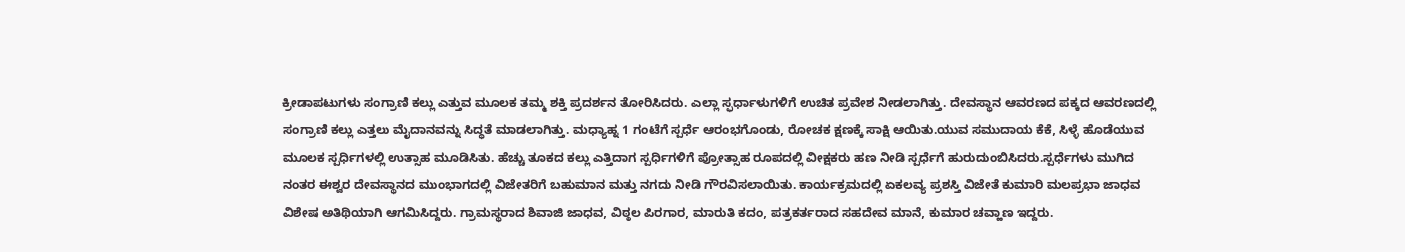ಕ್ರೀಡಾಪಟುಗಳು ಸಂಗ್ರಾಣಿ ಕಲ್ಲು ಎತ್ತುವ ಮೂಲಕ ತಮ್ಮ ಶಕ್ತಿ ಪ್ರದರ್ಶನ ತೋರಿಸಿದರು. ಎಲ್ಲಾ ಸ್ಫರ್ಧಾಳುಗಳಿಗೆ ಉಚಿತ ಪ್ರವೇಶ ನೀಡಲಾಗಿತ್ತು. ದೇವಸ್ಥಾನ ಆವರಣದ ಪಕ್ಕದ ಆವರಣದಲ್ಲಿ ಸಂಗ್ರಾಣಿ ಕಲ್ಲು ಎತ್ತಲು ಮೈದಾನವನ್ನು ಸಿದ್ಧತೆ ಮಾಡಲಾಗಿತ್ತು. ಮಧ್ಯಾಹ್ನ 1 ಗಂಟೆಗೆ ಸ್ಪರ್ಧೆ ಆರಂಭಗೊಂಡು, ರೋಚಕ ಕ್ಷಣಕ್ಕೆ ಸಾಕ್ಷಿ ಆಯಿತು.ಯುವ ಸಮುದಾಯ ಕೆಕೆ, ಸಿಳ್ಳೆ ಹೊಡೆಯುವ ಮೂಲಕ ಸ್ಪರ್ಧಿಗಳಲ್ಲಿ ಉತ್ಸಾಹ ಮೂಡಿಸಿತು. ಹೆಚ್ಚು ತೂಕದ ಕಲ್ಲು ಎತ್ತಿದಾಗ ಸ್ಪರ್ಧಿಗಳಿಗೆ ಪ್ರೋತ್ಸಾಹ ರೂಪದಲ್ಲಿ ವೀಕ್ಷಕರು ಹಣ ನೀಡಿ ಸ್ಪರ್ಧೆಗೆ ಹುರುದುಂಬಿಸಿದರು.ಸ್ಪರ್ಧೆಗಳು ಮುಗಿದ ನಂತರ ಈಶ್ವರ ದೇವಸ್ಥಾನದ ಮುಂಭಾಗದಲ್ಲಿ ವಿಜೇತರಿಗೆ ಬಹುಮಾನ ಮತ್ತು ನಗದು ನೀಡಿ ಗೌರವಿಸಲಾಯಿತು. ಕಾರ್ಯಕ್ರಮದಲ್ಲಿ ಏಕಲವ್ಯ ಪ್ರಶಸ್ತಿ ವಿಜೇತೆ ಕುಮಾರಿ ಮಲಪ್ರಭಾ ಜಾಧವ ವಿಶೇಷ ಅತಿಥಿಯಾಗಿ ಆಗಮಿಸಿದ್ದರು. ಗ್ರಾಮಸ್ಥರಾದ ಶಿವಾಜಿ ಜಾಧವ, ವಿಠ್ಠಲ ಪಿರಗಾರ, ಮಾರುತಿ ಕದಂ, ಪತ್ರಕರ್ತರಾದ ಸಹದೇವ ಮಾನೆ, ಕುಮಾರ ಚವ್ಹಾಣ ಇದ್ದರು.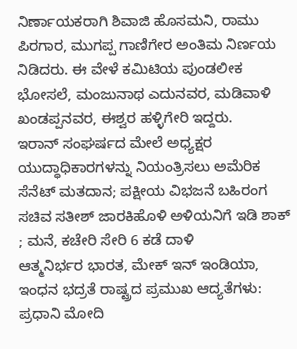ನಿರ್ಣಾಯಕರಾಗಿ ಶಿವಾಜಿ ಹೊಸಮನಿ, ರಾಮು ಪಿರಗಾರ, ಮುಗಪ್ಪ ಗಾಣಿಗೇರ ಅಂತಿಮ ನಿರ್ಣಯ ನಿಡಿದರು. ಈ ವೇಳೆ ಕಮಿಟಿಯ ಪುಂಡಲೀಕ ಭೋಸಲೆ, ಮಂಜುನಾಥ ಎದುನವರ, ಮಡಿವಾಳಿ ಖಂಡಪ್ಪನವರ, ಈಶ್ವರ ಹಳ್ಳಿಗೇರಿ ಇದ್ದರು.
ಇರಾನ್ ಸಂಘರ್ಷದ ಮೇಲೆ ಅಧ್ಯಕ್ಷರ ಯುದ್ಧಾಧಿಕಾರಗಳನ್ನು ನಿಯಂತ್ರಿಸಲು ಅಮೆರಿಕ ಸೆನೆಟ್ ಮತದಾನ; ಪಕ್ಷೀಯ ವಿಭಜನೆ ಬಹಿರಂಗ
ಸಚಿವ ಸತೀಶ್ ಜಾರಕಿಹೊಳಿ ಅಳಿಯನಿಗೆ ಇಡಿ ಶಾಕ್ ; ಮನೆ, ಕಚೇರಿ ಸೇರಿ 6 ಕಡೆ ದಾಳಿ
ಆತ್ಮನಿರ್ಭರ ಭಾರತ, ಮೇಕ್ ಇನ್ ಇಂಡಿಯಾ, ಇಂಧನ ಭದ್ರತೆ ರಾಷ್ಟ್ರದ ಪ್ರಮುಖ ಆದ್ಯತೆಗಳು: ಪ್ರಧಾನಿ ಮೋದಿ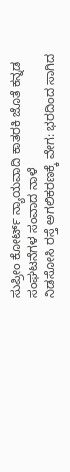ಸುಪ್ರೀಂ ಕೋರ್ಟ್ ನ್ಯಾಯವಾದಿ ಕಾತರಕಿ ಜೊತೆ ಕನ್ನಡ ಸಂಘಟನೆಗಳ ಸಂವಾದ ನಾಳೆ
ನಿಡಸೋಸಿ ರಸ್ತೆ ಅಗಲಿಕರಣಕ್ಕೆ ವೇಗ: ಭರದಿಂದ ಸಾಗಿದ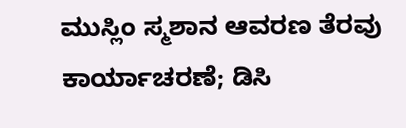ಮುಸ್ಲಿಂ ಸ್ಮಶಾನ ಆವರಣ ತೆರವು ಕಾರ್ಯಾಚರಣೆ; ಡಿಸಿ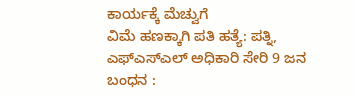ಕಾರ್ಯಕ್ಕೆ ಮೆಚ್ವುಗೆ
ವಿಮೆ ಹಣಕ್ಕಾಗಿ ಪತಿ ಹತ್ಯೆ: ಪತ್ನಿ, ಎಫ್ಎಸ್ಎಲ್ ಅಧಿಕಾರಿ ಸೇರಿ 9 ಜನ ಬಂಧನ :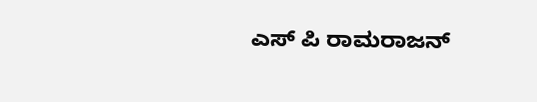ಎಸ್ ಪಿ ರಾಮರಾಜನ್